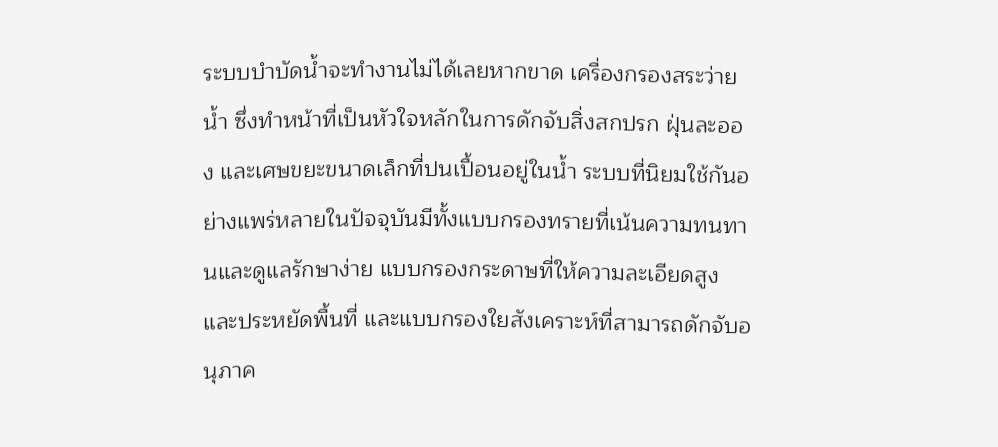ระบบบำบัดน้ำจะทำงานไม่ได้เลยหากขาด เครื่องกรองสระว่ายน้ำ ซึ่งทำหน้าที่เป็นหัวใจหลักในการดักจับสิ่งสกปรก ฝุ่นละออง และเศษขยะขนาดเล็กที่ปนเปื้อนอยู่ในน้ำ ระบบที่นิยมใช้กันอย่างแพร่หลายในปัจจุบันมีทั้งแบบกรองทรายที่เน้นความทนทานและดูแลรักษาง่าย แบบกรองกระดาษที่ให้ความละเอียดสูงและประหยัดพื้นที่ และแบบกรองใยสังเคราะห์ที่สามารถดักจับอนุภาค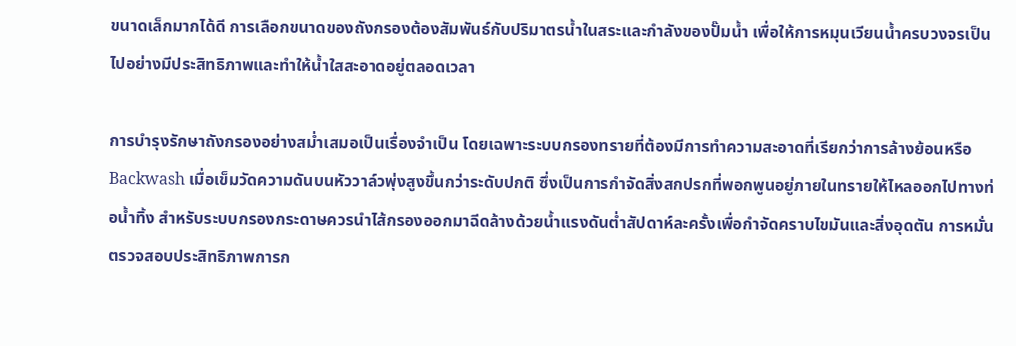ขนาดเล็กมากได้ดี การเลือกขนาดของถังกรองต้องสัมพันธ์กับปริมาตรน้ำในสระและกำลังของปั๊มน้ำ เพื่อให้การหมุนเวียนน้ำครบวงจรเป็นไปอย่างมีประสิทธิภาพและทำให้น้ำใสสะอาดอยู่ตลอดเวลา

การบำรุงรักษาถังกรองอย่างสม่ำเสมอเป็นเรื่องจำเป็น โดยเฉพาะระบบกรองทรายที่ต้องมีการทำความสะอาดที่เรียกว่าการล้างย้อนหรือ Backwash เมื่อเข็มวัดความดันบนหัววาล์วพุ่งสูงขึ้นกว่าระดับปกติ ซึ่งเป็นการกำจัดสิ่งสกปรกที่พอกพูนอยู่ภายในทรายให้ไหลออกไปทางท่อน้ำทิ้ง สำหรับระบบกรองกระดาษควรนำไส้กรองออกมาฉีดล้างด้วยน้ำแรงดันต่ำสัปดาห์ละครั้งเพื่อกำจัดคราบไขมันและสิ่งอุดตัน การหมั่นตรวจสอบประสิทธิภาพการก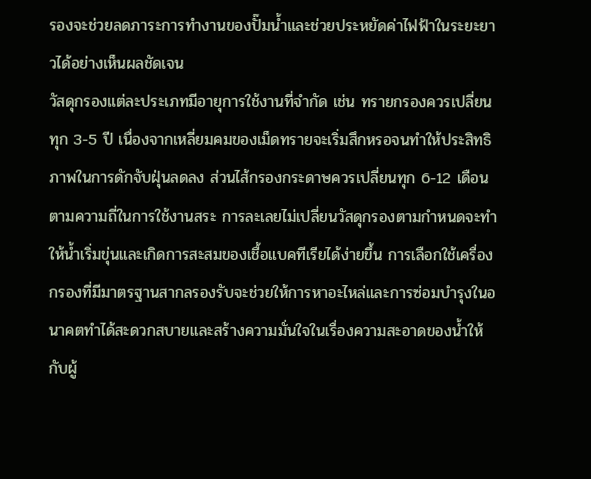รองจะช่วยลดภาระการทำงานของปั๊มน้ำและช่วยประหยัดค่าไฟฟ้าในระยะยาวได้อย่างเห็นผลชัดเจน
วัสดุกรองแต่ละประเภทมีอายุการใช้งานที่จำกัด เช่น ทรายกรองควรเปลี่ยนทุก 3-5 ปี เนื่องจากเหลี่ยมคมของเม็ดทรายจะเริ่มสึกหรอจนทำให้ประสิทธิภาพในการดักจับฝุ่นลดลง ส่วนไส้กรองกระดาษควรเปลี่ยนทุก 6-12 เดือนตามความถี่ในการใช้งานสระ การละเลยไม่เปลี่ยนวัสดุกรองตามกำหนดจะทำให้น้ำเริ่มขุ่นและเกิดการสะสมของเชื้อแบคทีเรียได้ง่ายขึ้น การเลือกใช้เครื่องกรองที่มีมาตรฐานสากลรองรับจะช่วยให้การหาอะไหล่และการซ่อมบำรุงในอนาคตทำได้สะดวกสบายและสร้างความมั่นใจในเรื่องความสะอาดของน้ำให้กับผู้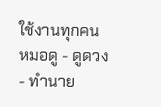ใช้งานทุกคน
หมอดู - ดูดวง - ทำนาย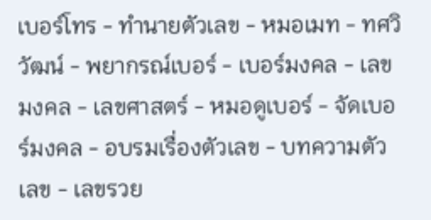เบอร์โทร - ทำนายตัวเลข - หมอเมท - ทศวิวัฒน์ - พยากรณ์เบอร์ - เบอร์มงคล - เลขมงคล - เลขศาสตร์ - หมอดูเบอร์ - จัดเบอร์มงคล - อบรมเรื่องตัวเลข - บทความตัวเลข - เลขรวย